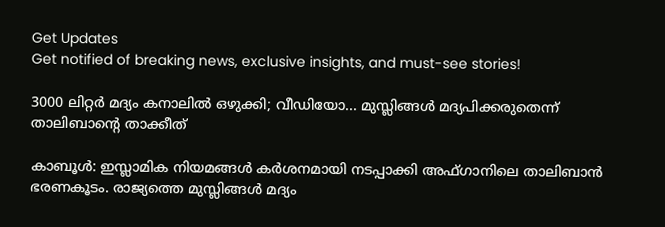Get Updates
Get notified of breaking news, exclusive insights, and must-see stories!

3000 ലിറ്റര്‍ മദ്യം കനാലില്‍ ഒഴുക്കി; വീഡിയോ... മുസ്ലിങ്ങള്‍ മദ്യപിക്കരുതെന്ന് താലിബാന്റെ താക്കീത്

കാബൂള്‍: ഇസ്ലാമിക നിയമങ്ങള്‍ കര്‍ശനമായി നടപ്പാക്കി അഫ്ഗാനിലെ താലിബാന്‍ ഭരണകൂടം. രാജ്യത്തെ മുസ്ലിങ്ങള്‍ മദ്യം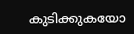കുടിക്കുകയോ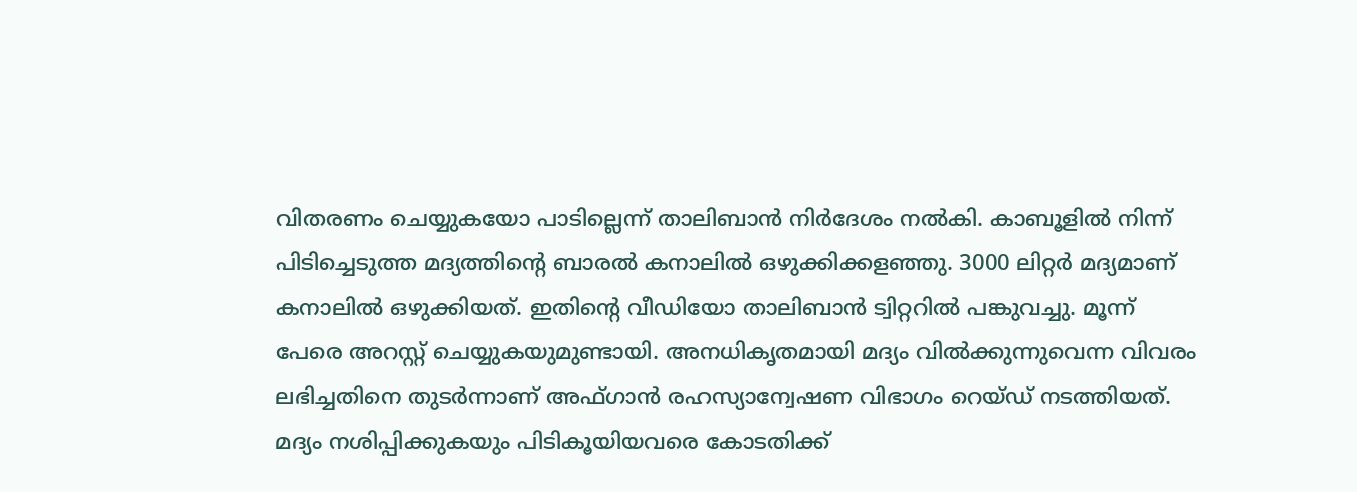വിതരണം ചെയ്യുകയോ പാടില്ലെന്ന് താലിബാന്‍ നിര്‍ദേശം നല്‍കി. കാബൂളില്‍ നിന്ന് പിടിച്ചെടുത്ത മദ്യത്തിന്റെ ബാരല്‍ കനാലില്‍ ഒഴുക്കിക്കളഞ്ഞു. 3000 ലിറ്റര്‍ മദ്യമാണ് കനാലില്‍ ഒഴുക്കിയത്. ഇതിന്റെ വീഡിയോ താലിബാന്‍ ട്വിറ്ററില്‍ പങ്കുവച്ചു. മൂന്ന് പേരെ അറസ്റ്റ് ചെയ്യുകയുമുണ്ടായി. അനധികൃതമായി മദ്യം വില്‍ക്കുന്നുവെന്ന വിവരം ലഭിച്ചതിനെ തുടര്‍ന്നാണ് അഫ്ഗാന്‍ രഹസ്യാന്വേഷണ വിഭാഗം റെയ്ഡ് നടത്തിയത്. മദ്യം നശിപ്പിക്കുകയും പിടികൂയിയവരെ കോടതിക്ക്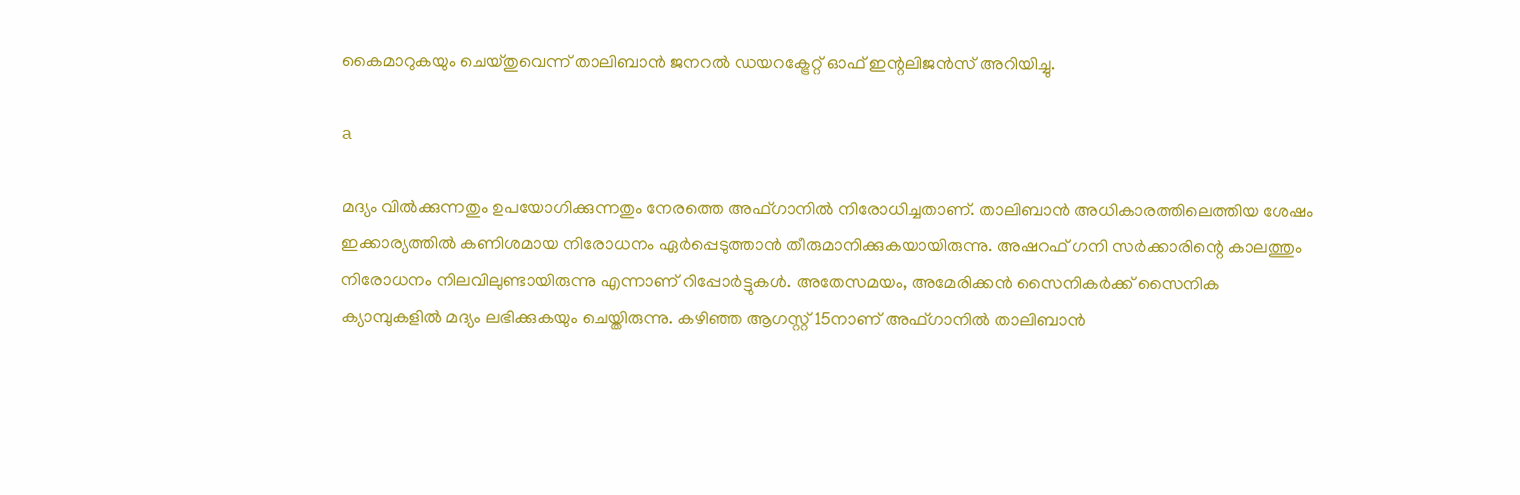കൈമാറുകയും ചെയ്തുവെന്ന് താലിബാന്‍ ജനറല്‍ ഡയറക്ട്രേറ്റ് ഓഫ് ഇന്റലിജന്‍സ് അറിയിച്ചു.

a

മദ്യം വില്‍ക്കുന്നതും ഉപയോഗിക്കുന്നതും നേരത്തെ അഫ്ഗാനില്‍ നിരോധിച്ചതാണ്. താലിബാന്‍ അധികാരത്തിലെത്തിയ ശേഷം ഇക്കാര്യത്തില്‍ കണിശമായ നിരോധനം ഏര്‍പ്പെടുത്താന്‍ തീരുമാനിക്കുകയായിരുന്നു. അഷറഫ് ഗനി സര്‍ക്കാരിന്റെ കാലത്തും നിരോധനം നിലവിലുണ്ടായിരുന്നു എന്നാണ് റിപ്പോര്‍ട്ടുകള്‍. അതേസമയം, അമേരിക്കന്‍ സൈനികര്‍ക്ക് സൈനിക ക്യാമ്പുകളില്‍ മദ്യം ലഭിക്കുകയും ചെയ്തിരുന്നു. കഴിഞ്ഞ ആഗസ്റ്റ് 15നാണ് അഫ്ഗാനില്‍ താലിബാന്‍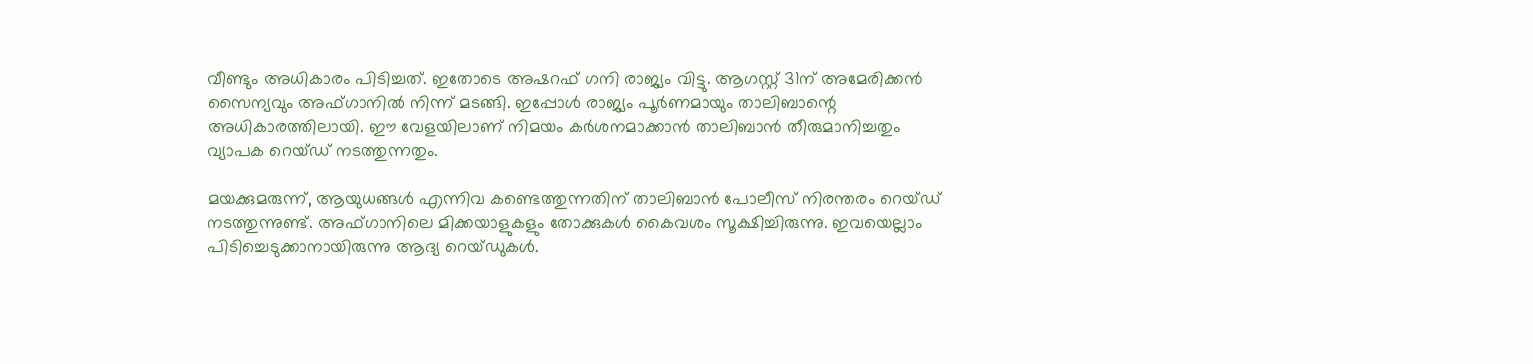വീണ്ടും അധികാരം പിടിച്ചത്. ഇതോടെ അഷറഫ് ഗനി രാജ്യം വിട്ടു. ആഗസ്റ്റ് 31ന് അമേരിക്കന്‍ സൈന്യവും അഫ്ഗാനില്‍ നിന്ന് മടങ്ങി. ഇപ്പോള്‍ രാജ്യം പൂര്‍ണമായും താലിബാന്റെ അധികാരത്തിലായി. ഈ വേളയിലാണ് നിമയം കര്‍ശനമാക്കാന്‍ താലിബാന്‍ തീരുമാനിച്ചതും വ്യാപക റെയ്ഡ് നടത്തുന്നതും.

മയക്കുമരുന്ന്, ആയുധങ്ങള്‍ എന്നിവ കണ്ടെത്തുന്നതിന് താലിബാന്‍ പോലീസ് നിരന്തരം റെയ്ഡ് നടത്തുന്നുണ്ട്. അഫ്ഗാനിലെ മിക്കയാളുകളും തോക്കുകള്‍ കൈവശം സൂക്ഷിച്ചിരുന്നു. ഇവയെല്ലാം പിടിച്ചെടുക്കാനായിരുന്നു ആദ്യ റെയ്ഡുകള്‍.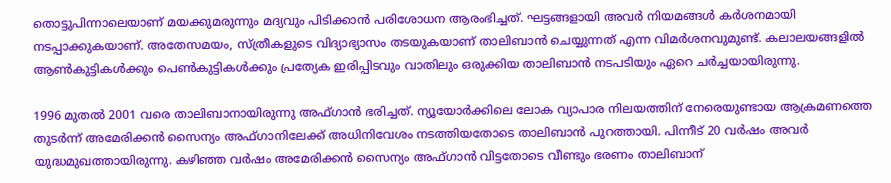തൊട്ടുപിന്നാലെയാണ് മയക്കുമരുന്നും മദ്യവും പിടിക്കാന്‍ പരിശോധന ആരംഭിച്ചത്. ഘട്ടങ്ങളായി അവര്‍ നിയമങ്ങള്‍ കര്‍ശനമായി നടപ്പാക്കുകയാണ്. അതേസമയം, സ്ത്രീകളുടെ വിദ്യാഭ്യാസം തടയുകയാണ് താലിബാന്‍ ചെയ്യുന്നത് എന്ന വിമര്‍ശനവുമുണ്ട്. കലാലയങ്ങളില്‍ ആണ്‍കുട്ടികള്‍ക്കും പെണ്‍കുട്ടികള്‍ക്കും പ്രത്യേക ഇരിപ്പിടവും വാതിലും ഒരുക്കിയ താലിബാന്‍ നടപടിയും ഏറെ ചര്‍ച്ചയായിരുന്നു.

1996 മുതല്‍ 2001 വരെ താലിബാനായിരുന്നു അഫ്ഗാന്‍ ഭരിച്ചത്. ന്യൂയോര്‍ക്കിലെ ലോക വ്യാപാര നിലയത്തിന് നേരെയുണ്ടായ ആക്രമണത്തെ തുടര്‍ന്ന് അമേരിക്കന്‍ സൈന്യം അഫ്ഗാനിലേക്ക് അധിനിവേശം നടത്തിയതോടെ താലിബാന്‍ പുറത്തായി. പിന്നീട് 20 വര്‍ഷം അവര്‍ യുദ്ധമുഖത്തായിരുന്നു. കഴിഞ്ഞ വര്‍ഷം അമേരിക്കന്‍ സൈന്യം അഫ്ഗാന്‍ വിട്ടതോടെ വീണ്ടും ഭരണം താലിബാന്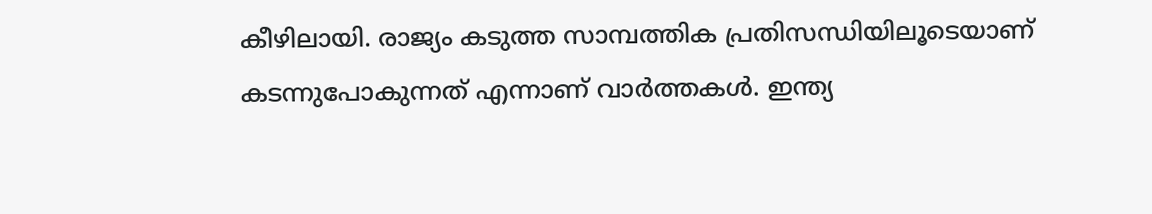കീഴിലായി. രാജ്യം കടുത്ത സാമ്പത്തിക പ്രതിസന്ധിയിലൂടെയാണ് കടന്നുപോകുന്നത് എന്നാണ് വാര്‍ത്തകള്‍. ഇന്ത്യ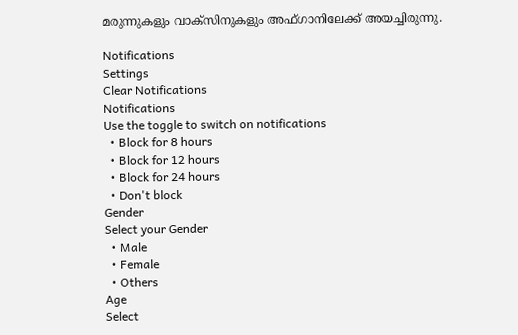മരുന്നുകളും വാക്‌സിനുകളും അഫ്ഗാനിലേക്ക് അയച്ചിരുന്നു.

Notifications
Settings
Clear Notifications
Notifications
Use the toggle to switch on notifications
  • Block for 8 hours
  • Block for 12 hours
  • Block for 24 hours
  • Don't block
Gender
Select your Gender
  • Male
  • Female
  • Others
Age
Select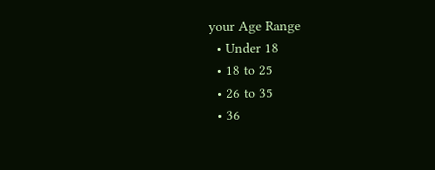your Age Range
  • Under 18
  • 18 to 25
  • 26 to 35
  • 36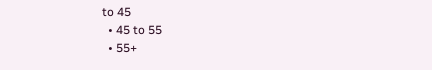to 45
  • 45 to 55
  • 55+